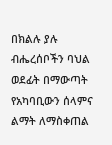በክልሉ ያሉ ብሔረሰቦችን ባህል ወደፊት በማውጣት የአካባቢውን ሰላምና ልማት ለማስቀጠል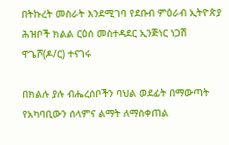በትኩረት መስራት እንደሚገባ የደቡብ ምዕራብ ኢትዮጵያ ሕዝቦች ክልል ርዕሰ መስተዳደር ኢንጅነር ነጋሽ ዋጌሾ(ዶ/ር) ተናገሩ

በክልሉ ያሉ ብሔረሰቦችን ባህል ወደፊት በማውጣት የአካባቢውን ሰላምና ልማት ለማስቀጠል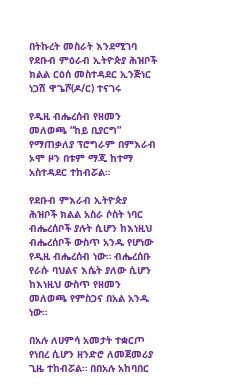በትኩረት መስራት እንደሚገባ የደቡብ ምዕራብ ኢትዮጵያ ሕዝቦች ክልል ርዕሰ መስተዳደር ኢንጅነር ነጋሽ ዋጌሾ(ዶ/ር) ተናገሩ

የዲዚ ብሔረሰብ የዘመን መለወጫ “ከይ ቢያርግ” የማጠቃለያ ፕሮግራም በምእራብ ኦሞ ዞን በቱም ማጂ ከተማ አስተዳደር ተከብሯል።

የደቡብ ምእራብ ኢትዮጵያ ሕዝቦች ክልል አስራ ሶስት ነባር ብሔረሰቦች ያሉት ሲሆን ከእነዚህ ብሔረሰቦች ውስጥ አንዱ የሆነው የዲዚ ብሔረሰብ ነው። ብሔረሰቡ የራሱ ባህልና እሴት ያለው ሲሆን ከእነዚህ ውስጥ የዘመን መለወጫ የምስጋና በአል አንዱ ነው።

በአሉ ለሀምሳ አመታት ተቋርጦ የነበረ ሲሆን ዘንድሮ ለመጀመሪያ ጊዜ ተከብሯል። በበአሉ አከባበር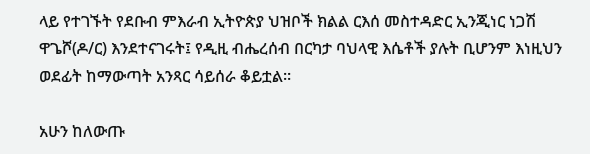ላይ የተገኙት የደቡብ ምእራብ ኢትዮጵያ ህዝቦች ክልል ርእሰ መስተዳድር ኢንጂነር ነጋሽ ዋጌሾ(ዶ/ር) እንደተናገሩት፤ የዲዚ ብሔረሰብ በርካታ ባህላዊ እሴቶች ያሉት ቢሆንም እነዚህን ወደፊት ከማውጣት አንጻር ሳይሰራ ቆይቷል።

አሁን ከለውጡ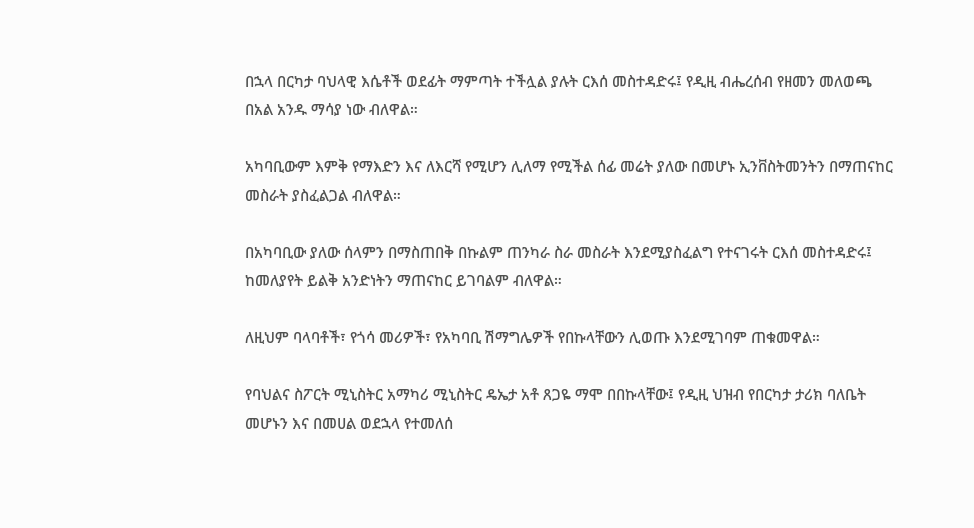በኋላ በርካታ ባህላዊ እሴቶች ወደፊት ማምጣት ተችሏል ያሉት ርእሰ መስተዳድሩ፤ የዲዚ ብሔረሰብ የዘመን መለወጫ በአል አንዱ ማሳያ ነው ብለዋል።

አካባቢውም እምቅ የማእድን እና ለእርሻ የሚሆን ሊለማ የሚችል ሰፊ መሬት ያለው በመሆኑ ኢንቨስትመንትን በማጠናከር መስራት ያስፈልጋል ብለዋል።

በአካባቢው ያለው ሰላምን በማስጠበቅ በኩልም ጠንካራ ስራ መስራት እንደሚያስፈልግ የተናገሩት ርእሰ መስተዳድሩ፤ ከመለያየት ይልቅ አንድነትን ማጠናከር ይገባልም ብለዋል።

ለዚህም ባላባቶች፣ የጎሳ መሪዎች፣ የአካባቢ ሽማግሌዎች የበኩላቸውን ሊወጡ እንደሚገባም ጠቁመዋል።

የባህልና ስፖርት ሚኒስትር አማካሪ ሚኒስትር ዴኤታ አቶ ጸጋዬ ማሞ በበኩላቸው፤ የዲዚ ህዝብ የበርካታ ታሪክ ባለቤት መሆኑን እና በመሀል ወደኋላ የተመለሰ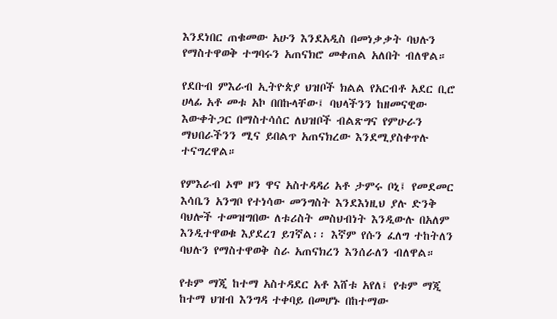እንደነበር ጠቁመው አሁን እንደአዲስ በመነቃቃት ባህሉን የማስተዋወቅ ተግባሩን አጠናክሮ መቀጠል አለበት ብለዋል።

የደቡብ ምእራብ ኢትዮጵያ ህዝቦች ክልል የአርብቶ አደር ቢሮ ሀላፊ አቶ መቱ አኮ በበኩላቸው፤ ባህላችንን ከዘመናዊው እውቀትጋር በማስተሳሰር ለህዝቦች ብልጽግና የምሁራን ማህበራችንን ሚና ይበልጥ አጠናክረው እንደሚያስቀጥሉ ተናግረዋል።

የምእራብ ኦሞ ዞን ዋና አስተዳዳሪ አቶ ታምሩ ቦኒ፤ የመደመር እሳቤን አንግቦ የተነሳው መንግስት እንደእነዚህ ያሉ ድንቅ ባህሎች ተመዝግበው ለቱሪስት መስህብነት እንዲውሉ በአለም እንዲተዋወቁ እያደረገ ይገኛል፡፡ እኛም የሱን ፈለግ ተከትለን ባህሉን የማስተዋወቅ ስራ አጠናክረን እንሰራለን ብለዋል።

የቱም ማጂ ከተማ አስተዳደር አቶ እሸቱ አየለ፤ የቱም ማጂ ከተማ ህዝብ እንግዳ ተቀባይ በመሆኑ በከተማው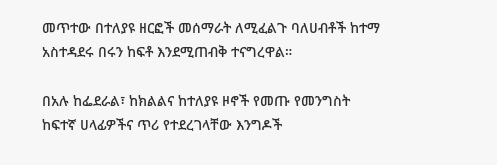መጥተው በተለያዩ ዘርፎች መሰማራት ለሚፈልጉ ባለሀብቶች ከተማ አስተዳደሩ በሩን ከፍቶ እንደሚጠብቅ ተናግረዋል።

በአሉ ከፌደራል፣ ከክልልና ከተለያዩ ዞኖች የመጡ የመንግስት ከፍተኛ ሀላፊዎችና ጥሪ የተደረገላቸው እንግዶች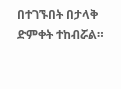በተገኙበት በታላቅ ድምቀት ተከብሯል።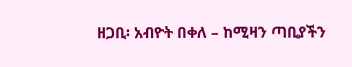ዘጋቢ፡ አብዮት በቀለ – ከሚዛን ጣቢያችን